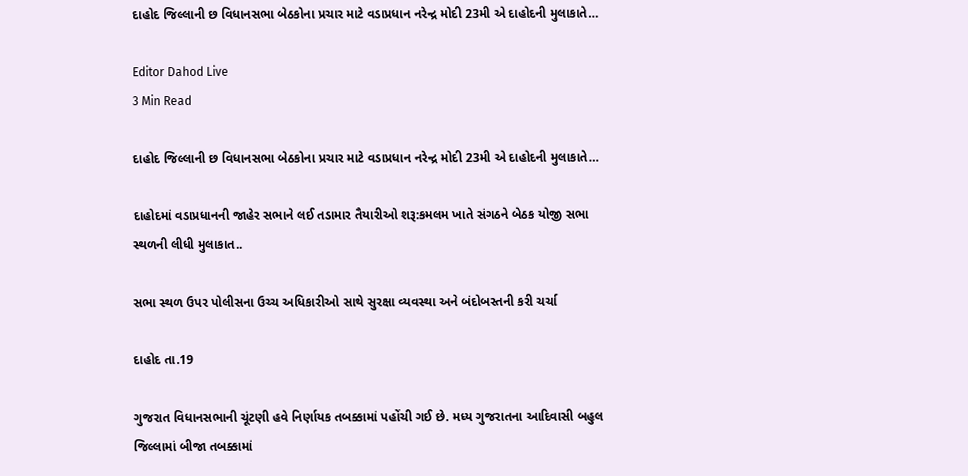દાહોદ જિલ્લાની છ વિધાનસભા બેઠકોના પ્રચાર માટે વડાપ્રધાન નરેન્દ્ર મોદી 23મી એ દાહોદની મુલાકાતે…

Editor Dahod Live
3 Min Read

દાહોદ જિલ્લાની છ વિધાનસભા બેઠકોના પ્રચાર માટે વડાપ્રધાન નરેન્દ્ર મોદી 23મી એ દાહોદની મુલાકાતે…

દાહોદમાં વડાપ્રધાનની જાહેર સભાને લઈ તડામાર તૈયારીઓ શરૂ:કમલમ ખાતે સંગઠને બેઠક યોજી સભા સ્થળની લીધી મુલાકાત..

સભા સ્થળ ઉપર પોલીસના ઉચ્ચ અધિકારીઓ સાથે સુરક્ષા વ્યવસ્થા અને બંદોબસ્તની કરી ચર્ચા

દાહોદ તા.19

ગુજરાત વિધાનસભાની ચૂંટણી હવે નિર્ણાયક તબક્કામાં પહોંચી ગઈ છે. મધ્ય ગુજરાતના આદિવાસી બહુલ જિલ્લામાં બીજા તબક્કામાં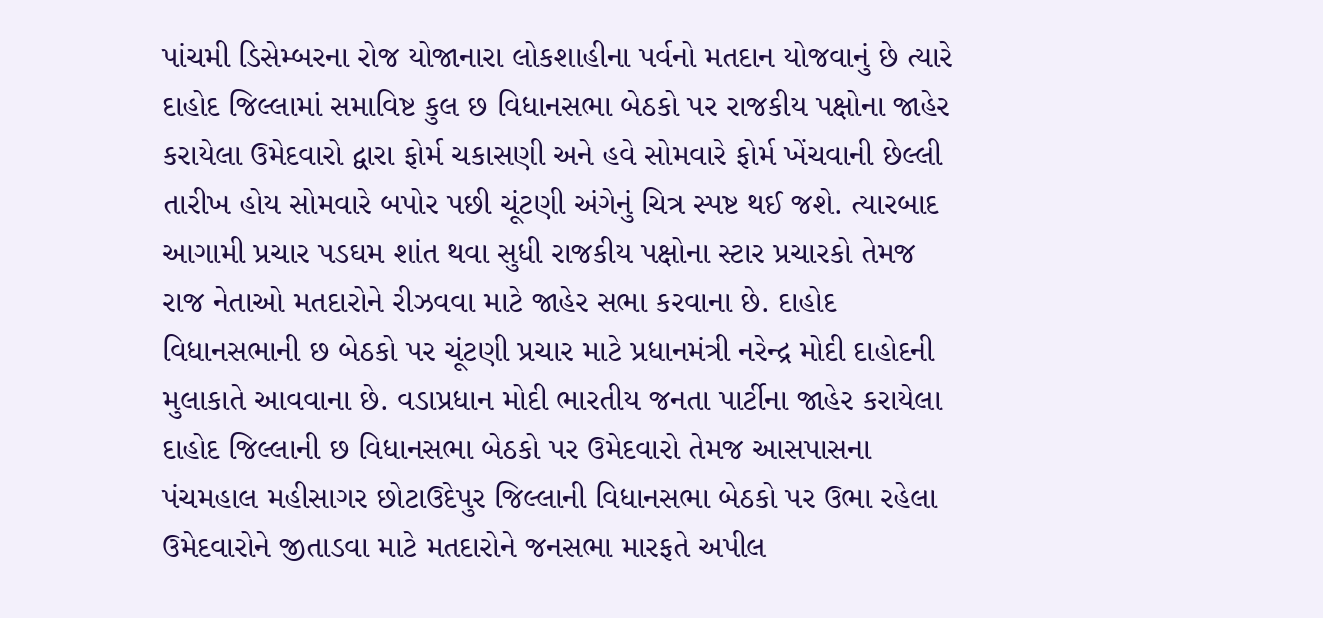પાંચમી ડિસેમ્બરના રોજ યોજાનારા લોકશાહીના પર્વનો મતદાન યોજવાનું છે ત્યારે દાહોદ જિલ્લામાં સમાવિષ્ટ કુલ છ વિધાનસભા બેઠકો પર રાજકીય પક્ષોના જાહેર કરાયેલા ઉમેદવારો દ્વારા ફોર્મ ચકાસણી અને હવે સોમવારે ફોર્મ ખેંચવાની છેલ્લી તારીખ હોય સોમવારે બપોર પછી ચૂંટણી અંગેનું ચિત્ર સ્પષ્ટ થઈ જશે. ત્યારબાદ આગામી પ્રચાર પડઘમ શાંત થવા સુધી રાજકીય પક્ષોના સ્ટાર પ્રચારકો તેમજ રાજ નેતાઓ મતદારોને રીઝવવા માટે જાહેર સભા કરવાના છે. દાહોદ વિધાનસભાની છ બેઠકો પર ચૂંટણી પ્રચાર માટે પ્રધાનમંત્રી નરેન્દ્ર મોદી દાહોદની મુલાકાતે આવવાના છે. વડાપ્રધાન મોદી ભારતીય જનતા પાર્ટીના જાહેર કરાયેલા દાહોદ જિલ્લાની છ વિધાનસભા બેઠકો પર ઉમેદવારો તેમજ આસપાસના પંચમહાલ મહીસાગર છોટાઉદેપુર જિલ્લાની વિધાનસભા બેઠકો પર ઉભા રહેલા ઉમેદવારોને જીતાડવા માટે મતદારોને જનસભા મારફતે અપીલ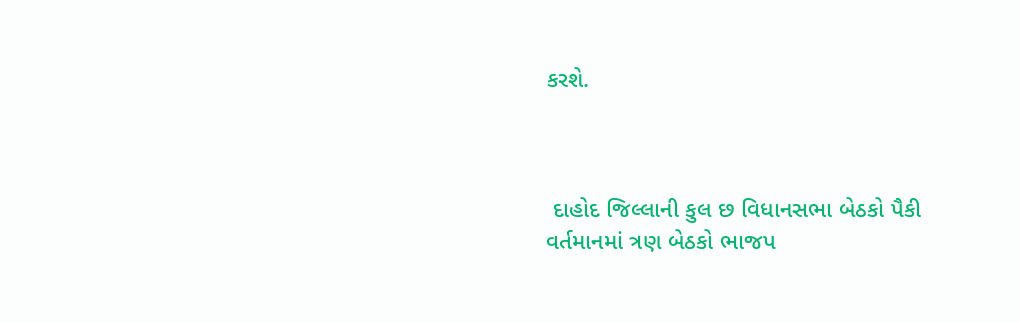કરશે.



 દાહોદ જિલ્લાની કુલ છ વિધાનસભા બેઠકો પૈકી વર્તમાનમાં ત્રણ બેઠકો ભાજપ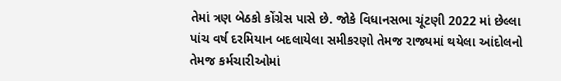તેમાં ત્રણ બેઠકો કોંગ્રેસ પાસે છે. જોકે વિધાનસભા ચૂંટણી 2022 માં છેલ્લા પાંચ વર્ષ દરમિયાન બદલાયેલા સમીકરણો તેમજ રાજ્યમાં થયેલા આંદોલનો તેમજ કર્મચારીઓમાં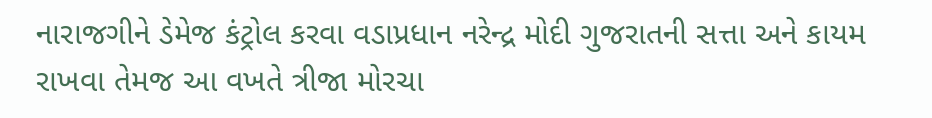નારાજગીને ડેમેજ કંટ્રોલ કરવા વડાપ્રધાન નરેન્દ્ર મોદી ગુજરાતની સત્તા અને કાયમ રાખવા તેમજ આ વખતે ત્રીજા મોરચા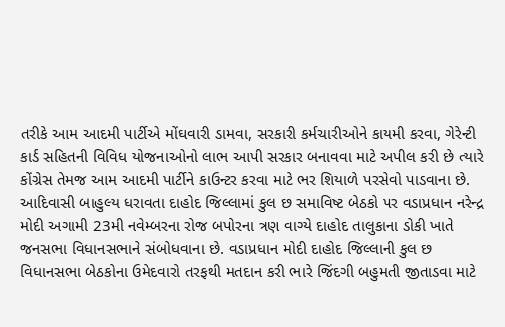તરીકે આમ આદમી પાર્ટીએ મોંઘવારી ડામવા, સરકારી કર્મચારીઓને કાયમી કરવા, ગેરેન્ટી કાર્ડ સહિતની વિવિધ યોજનાઓનો લાભ આપી સરકાર બનાવવા માટે અપીલ કરી છે ત્યારે કોંગ્રેસ તેમજ આમ આદમી પાર્ટીને કાઉન્ટર કરવા માટે ભર શિયાળે પરસેવો પાડવાના છે. આદિવાસી બાહુલ્ય ધરાવતા દાહોદ જિલ્લામાં કુલ છ સમાવિષ્ટ બેઠકો પર વડાપ્રધાન નરેન્દ્ર મોદી અગામી 23મી નવેમ્બરના રોજ બપોરના ત્રણ વાગ્યે દાહોદ તાલુકાના ડોકી ખાતે જનસભા વિધાનસભાને સંબોધવાના છે. વડાપ્રધાન મોદી દાહોદ જિલ્લાની કુલ છ વિધાનસભા બેઠકોના ઉમેદવારો તરફથી મતદાન કરી ભારે જિંદગી બહુમતી જીતાડવા માટે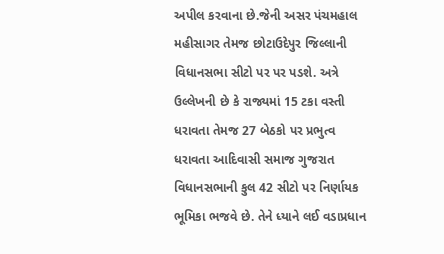અપીલ કરવાના છે.જેની અસર પંચમહાલ મહીસાગર તેમજ છોટાઉદેપુર જિલ્લાની વિધાનસભા સીટો પર પર પડશે. અત્રે ઉલ્લેખની છે કે રાજ્યમાં 15 ટકા વસ્તી ધરાવતા તેમજ 27 બેઠકો પર પ્રભુત્વ ધરાવતા આદિવાસી સમાજ ગુજરાત વિધાનસભાની કુલ 42 સીટો પર નિર્ણાયક ભૂમિકા ભજવે છે. તેને ધ્યાને લઈ વડાપ્રધાન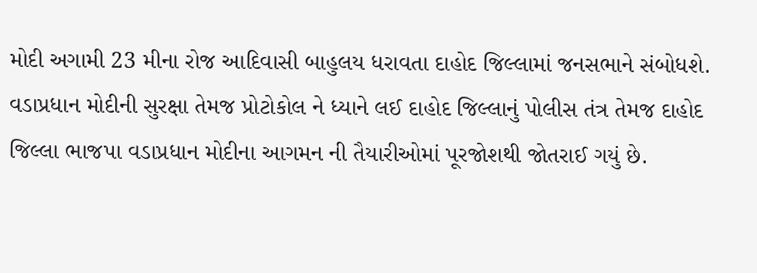મોદી અગામી 23 મીના રોજ આદિવાસી બાહુલય ધરાવતા દાહોદ જિલ્લામાં જનસભાને સંબોધશે. વડાપ્રધાન મોદીની સુરક્ષા તેમજ પ્રોટોકોલ ને ધ્યાને લઈ દાહોદ જિલ્લાનું પોલીસ તંત્ર તેમજ દાહોદ જિલ્લા ભાજપા વડાપ્રધાન મોદીના આગમન ની તૈયારીઓમાં પૂરજોશથી જોતરાઈ ગયું છે.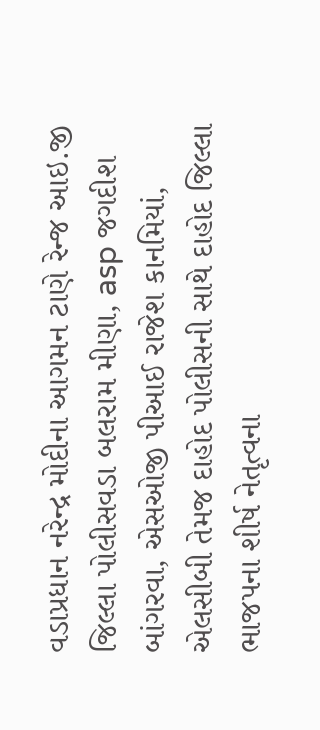વડાપ્રધાન નરેન્દ્ર મોદીના આગમન ટાણે રેન્જ આઇ.જી જિલ્લા પોલીસવડા બલરામ મીણા, asp જગદીશ બાંગરવા, એસઓજી પીઆઈ રાજેશ કાનમિયાં, એલસીબી તેમજ દાહોદ પોલીસની સાથે દાહોદ જિલ્લા ભાજપના શીર્ષ નેતૃત્વના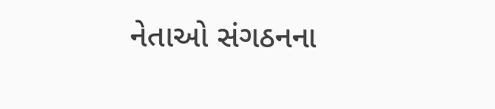નેતાઓ સંગઠનના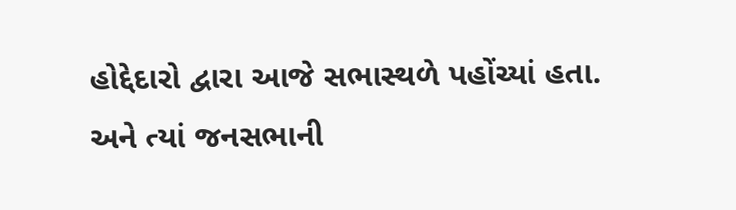હોદ્દેદારો દ્વારા આજે સભાસ્થળે પહોંચ્યાં હતા. અને ત્યાં જનસભાની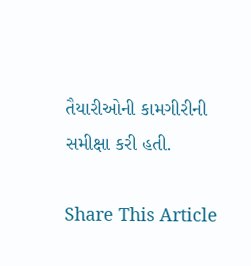તૈયારીઓની કામગીરીની સમીક્ષા કરી હતી.

Share This Article